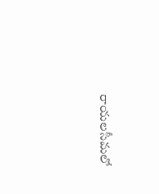రాయలసీమలో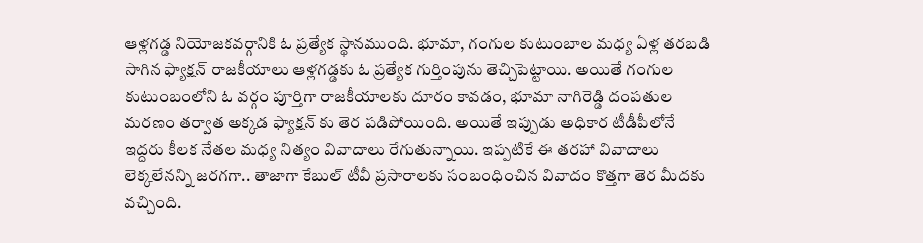ఆళ్లగడ్డ నియోజకవర్గానికి ఓ ప్రత్యేక స్థానముంది. భూమా, గంగుల కుటుంబాల మధ్య ఏళ్ల తరబడి సాగిన ఫ్యాక్షన్ రాజకీయాలు ఆళ్లగడ్డకు ఓ ప్రత్యేక గుర్తింపును తెచ్చిపెట్టాయి. అయితే గంగుల కుటుంబంలోని ఓ వర్గం పూర్తిగా రాజకీయాలకు దూరం కావడం, భూమా నాగిరెడ్డి దంపతుల మరణం తర్వాత అక్కడ ఫ్యాక్షన్ కు తెర పడిపోయింది. అయితే ఇప్పుడు అధికార టీడీపీలోనే ఇద్దరు కీలక నేతల మధ్య నిత్యం వివాదాలు రేగుతున్నాయి. ఇప్పటికే ఈ తరహా వివాదాలు లెక్కలేనన్ని జరగగా.. తాజాగా కేబుల్ టీవీ ప్రసారాలకు సంబంధించిన వివాదం కొత్తగా తెర మీదకు వచ్చింది.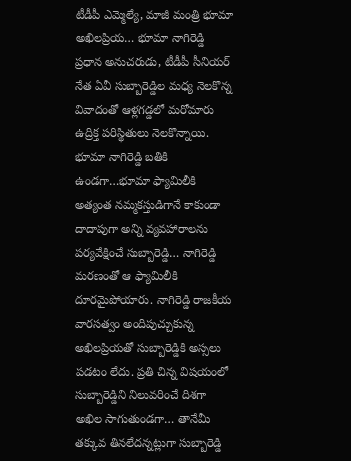టీడీపీ ఎమ్మెల్యే, మాజీ మంత్రి భూమా అఖిలప్రియ… భూమా నాగిరెడ్డి ప్రధాన అనుచరుడు, టీడీపీ సీనియర్ నేత ఏవీ సుబ్బారెడ్డిల మధ్య నెలకొన్న వివాదంతో ఆళ్లగడ్డలో మరోమారు ఉద్రిక్త పరిస్థితులు నెలకొన్నాయి.
భూమా నాగిరెడ్డి బతికి ఉండగా…భూమా ఫ్యామిలీకి అత్యంత నమ్మకస్తుడిగానే కాకుండా దాదాపుగా అన్ని వ్యవహారాలను పర్యవేక్షించే సుబ్బారెడ్డి… నాగిరెడ్డి మరణంతో ఆ ఫ్యామిలీకి దూరమైపోయారు. నాగిరెడ్డి రాజకీయ వారసత్వం అందిపుచ్చుకున్న అఖిలప్రియతో సుబ్బారెడ్డికి అస్సలు పడటం లేదు. ప్రతి చిన్న విషయంలో సుబ్బారెడ్డిని నిలువరించే దిశగా అఖిల సాగుతుండగా… తానేమీ తక్కువ తినలేదన్నట్లుగా సుబ్బారెడ్డి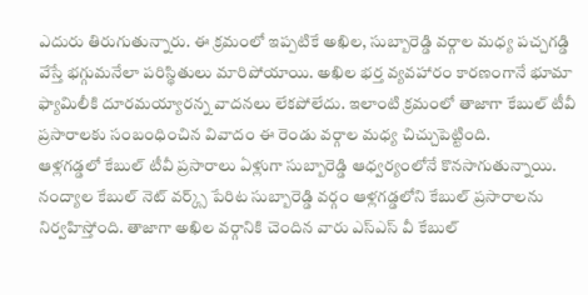ఎదురు తిరుగుతున్నారు. ఈ క్రమంలో ఇప్పటికే అఖిల, సుబ్బారెడ్డి వర్గాల మధ్య పచ్చగడ్డి వేస్తే భగ్గుమనేలా పరిస్థితులు మారిపోయాయి. అఖిల భర్త వ్యవహారం కారణంగానే భూమా ఫ్యామిలీకి దూరమయ్యారన్న వాదనలు లేకపోలేదు. ఇలాంటి క్రమంలో తాజాగా కేబుల్ టీవీ ప్రసారాలకు సంబంధించిన వివాదం ఈ రెండు వర్గాల మధ్య చిచ్చుపెట్టింది.
ఆళ్లగడ్డలో కేబుల్ టీవీ ప్రసారాలు ఏళ్లుగా సుబ్బారెడ్డి ఆధ్వర్యంలోనే కొనసాగుతున్నాయి. నంద్యాల కేబుల్ నెట్ వర్క్స్ పేరిట సుబ్బారెడ్డి వర్గం ఆళ్లగడ్డలోని కేబుల్ ప్రసారాలను నిర్వహిస్తోంది. తాజాగా అఖిల వర్గానికి చెందిన వారు ఎస్ఎస్ వీ కేబుల్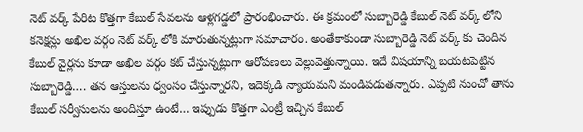నెట్ వర్క్ పేరిట కొత్తగా కేబుల్ సేవలను ఆళ్లగడ్డలో ప్రారంభించారు. ఈ క్రమంలో సుబ్బారెడ్డి కేబుల్ నెట్ వర్క్ లోని కనెక్షన్లు అఖిల వర్గం నెట్ వర్క్ లోకి మారుతున్నట్లుగా సమాచారం. అంతేకాకుండా సుబ్బారెడ్డి నెట్ వర్క్ కు చెందిన కేబుల్ వైర్లను కూడా అఖిల వర్గం కట్ చేస్తున్నట్లుగా ఆరోపణలు వెల్లువెత్తున్నాయి. ఇదే విషయాన్ని బయటపెట్టిన సుబ్బారెడ్డి…. తన ఆస్తులను ధ్వంసం చేస్తున్నారని, ఇదెక్కడి న్యాయమని మండిపడుతన్నారు. ఎప్పటి నుంచో తాను కేబుల్ సర్వీసులను అందిస్తూ ఉంటే… ఇప్పుడు కొత్తగా ఎంట్రీ ఇచ్చిన కేబుల్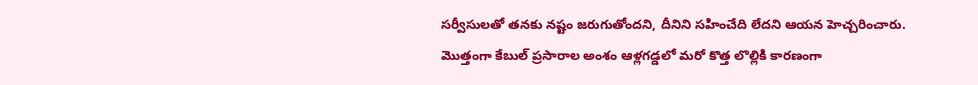సర్వీసులతో తనకు నష్టం జరుగుతోందని, దీనిని సహించేది లేదని ఆయన హెచ్చరించారు. మొత్తంగా కేబుల్ ప్రసారాల అంశం ఆళ్లగడ్డలో మరో కొత్త లొల్లికి కారణంగా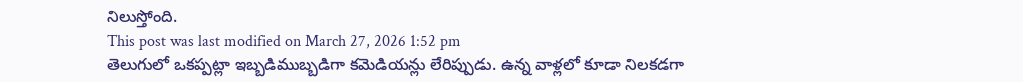నిలుస్తోంది.
This post was last modified on March 27, 2026 1:52 pm
తెలుగులో ఒకప్పట్లా ఇబ్బడిముబ్బడిగా కమెడియన్లు లేరిప్పుడు. ఉన్న వాళ్లలో కూడా నిలకడగా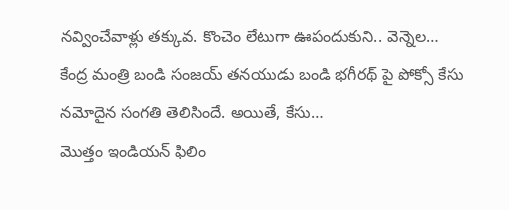నవ్వించేవాళ్లు తక్కువ. కొంచెం లేటుగా ఊపందుకుని.. వెన్నెల…
కేంద్ర మంత్రి బండి సంజయ్ తనయుడు బండి భగీరథ్ పై పోక్సో కేసు నమోదైన సంగతి తెలిసిందే. అయితే, కేసు…
మొత్తం ఇండియన్ ఫిలిం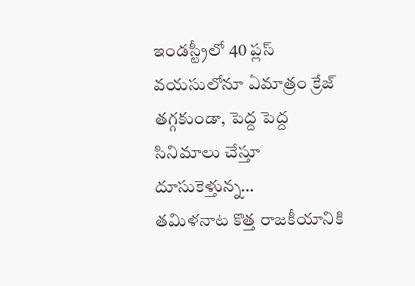ఇండస్ట్రీలో 40 ప్లస్ వయసులోనూ ఏమాత్రం క్రేజ్ తగ్గకుండా, పెద్ద పెద్ద సినిమాలు చేస్తూ దూసుకెళ్తున్న…
తమిళనాట కొత్త రాజకీయానికి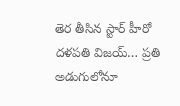తెర తీసిన స్టార్ హీరో దళపతి విజయ్… ప్రతి అడుగులోనూ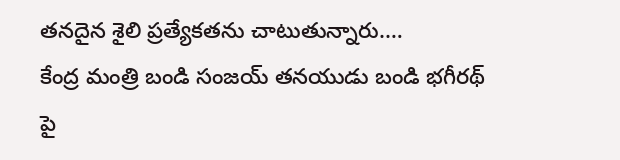తనదైన శైలి ప్రత్యేకతను చాటుతున్నారు.…
కేంద్ర మంత్రి బండి సంజయ్ తనయుడు బండి భగీరథ్ పై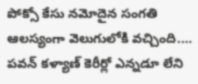పోక్సో కేసు నమోదైన సంగతి ఆలస్యంగా వెలుగులోకి వచ్చింది.…
పవన్ కళ్యాణ్ కెరీర్లో ఎన్నడూ లేని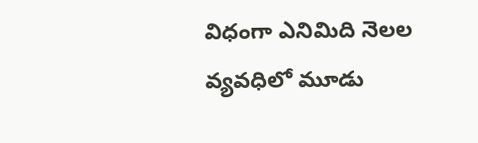విధంగా ఎనిమిది నెలల వ్యవధిలో మూడు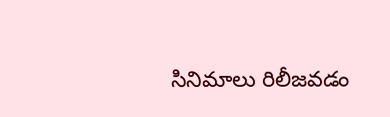సినిమాలు రిలీజవడం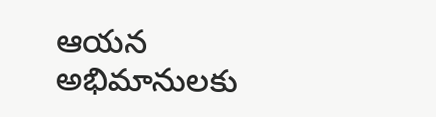ఆయన అభిమానులకు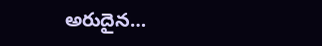అరుదైన…